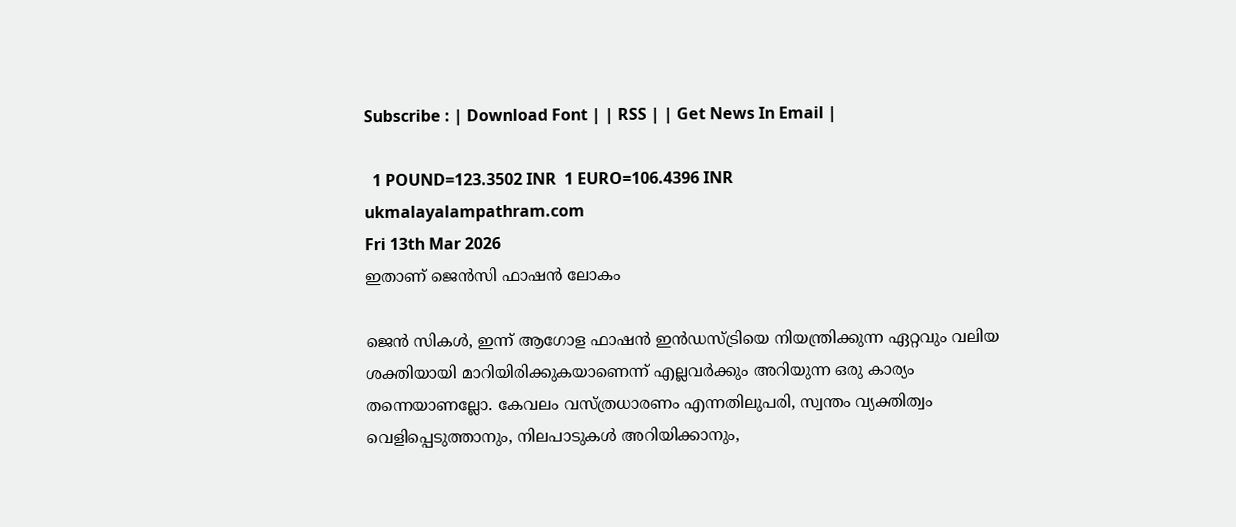Subscribe : | Download Font | | RSS | | Get News In Email |

  1 POUND=123.3502 INR  1 EURO=106.4396 INR
ukmalayalampathram.com
Fri 13th Mar 2026
ഇതാണ് ജെന്‍സി ഫാഷന്‍ ലോകം

ജെന്‍ സികള്‍, ഇന്ന് ആഗോള ഫാഷന്‍ ഇന്‍ഡസ്ട്രിയെ നിയന്ത്രിക്കുന്ന ഏറ്റവും വലിയ ശക്തിയായി മാറിയിരിക്കുകയാണെന്ന് എല്ലവര്‍ക്കും അറിയുന്ന ഒരു കാര്യം തന്നെയാണല്ലോ. കേവലം വസ്ത്രധാരണം എന്നതിലുപരി, സ്വന്തം വ്യക്തിത്വം വെളിപ്പെടുത്താനും, നിലപാടുകള്‍ അറിയിക്കാനും,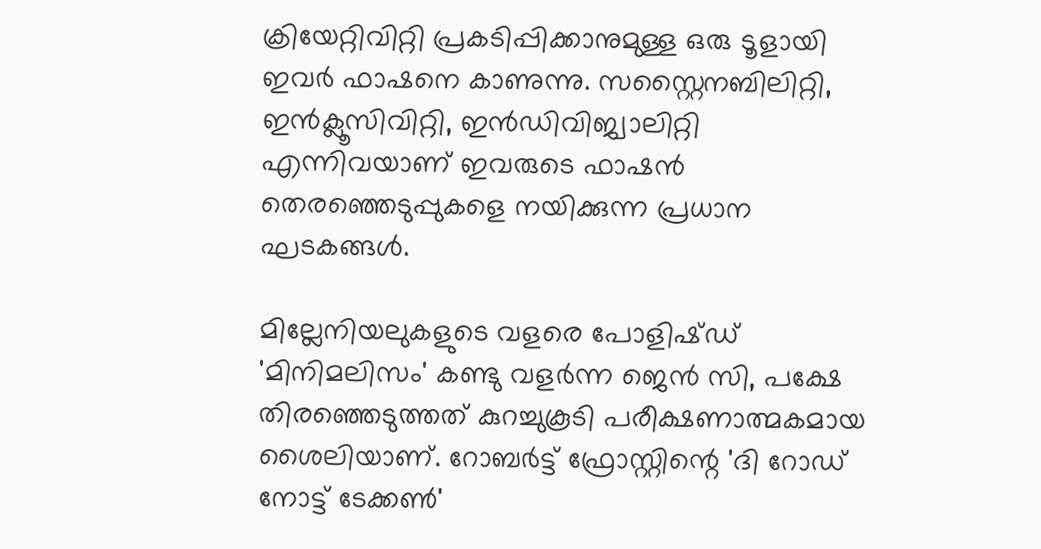ക്രിയേറ്റിവിറ്റി പ്രകടിപ്പിക്കാനുമുള്ള ഒരു ടൂളായി ഇവര്‍ ഫാഷനെ കാണുന്നു. സസ്റ്റൈനബിലിറ്റി, ഇന്‍ക്ലൂസിവിറ്റി, ഇന്‍ഡിവിജ്വാലിറ്റി എന്നിവയാണ് ഇവരുടെ ഫാഷന്‍ തെരഞ്ഞെടുപ്പുകളെ നയിക്കുന്ന പ്രധാന ഘടകങ്ങള്‍.

മില്ലേനിയലുകളുടെ വളരെ പോളിഷ്ഡ് 'മിനിമലിസം' കണ്ടു വളര്‍ന്ന ജെന്‍ സി, പക്ഷേ തിരഞ്ഞെടുത്തത് കുറച്ചുകൂടി പരീക്ഷണാത്മകമായ ശൈലിയാണ്. റോബര്‍ട്ട് ഫ്രോസ്റ്റിന്റെ 'ദി റോഡ് നോട്ട് ടേക്കണ്‍'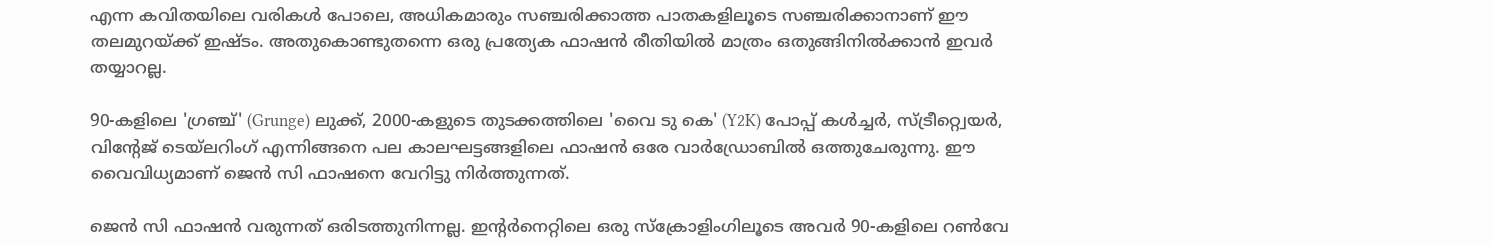എന്ന കവിതയിലെ വരികള്‍ പോലെ, അധികമാരും സഞ്ചരിക്കാത്ത പാതകളിലൂടെ സഞ്ചരിക്കാനാണ് ഈ തലമുറയ്ക്ക് ഇഷ്ടം. അതുകൊണ്ടുതന്നെ ഒരു പ്രത്യേക ഫാഷന്‍ രീതിയില്‍ മാത്രം ഒതുങ്ങിനില്‍ക്കാന്‍ ഇവര്‍ തയ്യാറല്ല.

90-കളിലെ 'ഗ്രഞ്ച്' (Grunge) ലുക്ക്, 2000-കളുടെ തുടക്കത്തിലെ 'വൈ ടു കെ' (Y2K) പോപ്പ് കള്‍ച്ചര്‍, സ്ട്രീറ്റ്വെയര്‍, വിന്റേജ് ടെയ്ലറിംഗ് എന്നിങ്ങനെ പല കാലഘട്ടങ്ങളിലെ ഫാഷന്‍ ഒരേ വാര്‍ഡ്രോബില്‍ ഒത്തുചേരുന്നു. ഈ വൈവിധ്യമാണ് ജെന്‍ സി ഫാഷനെ വേറിട്ടു നിര്‍ത്തുന്നത്.

ജെന്‍ സി ഫാഷന്‍ വരുന്നത് ഒരിടത്തുനിന്നല്ല. ഇന്റര്‍നെറ്റിലെ ഒരു സ്‌ക്രോളിംഗിലൂടെ അവര്‍ 90-കളിലെ റണ്‍വേ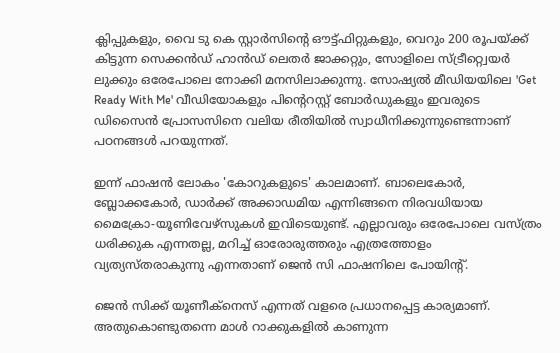ക്ലിപ്പുകളും, വൈ ടു കെ സ്റ്റാര്‍സിന്റെ ഔട്ട്ഫിറ്റുകളും, വെറും 200 രൂപയ്ക്ക് കിട്ടുന്ന സെക്കന്‍ഡ് ഹാന്‍ഡ് ലെതര്‍ ജാക്കറ്റും, സോളിലെ സ്ട്രീറ്റ്വെയര്‍ ലുക്കും ഒരേപോലെ നോക്കി മനസിലാക്കുന്നു. സോഷ്യല്‍ മീഡിയയിലെ 'Get Ready With Me' വീഡിയോകളും പിന്റെറസ്റ്റ് ബോര്‍ഡുകളും ഇവരുടെ ഡിസൈന്‍ പ്രോസസിനെ വലിയ രീതിയില്‍ സ്വാധീനിക്കുന്നുണ്ടെന്നാണ് പഠനങ്ങള്‍ പറയുന്നത്.

ഇന്ന് ഫാഷന്‍ ലോകം 'കോറുകളുടെ' കാലമാണ്. ബാലെകോര്‍, ബ്ലോക്കകോര്‍, ഡാര്‍ക്ക് അക്കാഡമിയ എന്നിങ്ങനെ നിരവധിയായ മൈക്രോ-യൂണിവേഴ്‌സുകള്‍ ഇവിടെയുണ്ട്. എല്ലാവരും ഒരേപോലെ വസ്ത്രം ധരിക്കുക എന്നതല്ല, മറിച്ച് ഓരോരുത്തരും എത്രത്തോളം വ്യത്യസ്തരാകുന്നു എന്നതാണ് ജെന്‍ സി ഫാഷനിലെ പോയിന്റ്.

ജെന്‍ സിക്ക് യൂണീക്‌നെസ് എന്നത് വളരെ പ്രധാനപ്പെട്ട കാര്യമാണ്. അതുകൊണ്ടുതന്നെ മാള്‍ റാക്കുകളില്‍ കാണുന്ന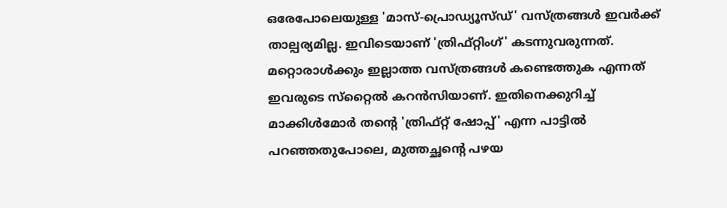ഒരേപോലെയുള്ള 'മാസ്-പ്രൊഡ്യൂസ്ഡ്' വസ്ത്രങ്ങള്‍ ഇവര്‍ക്ക് താല്പര്യമില്ല. ഇവിടെയാണ് 'ത്രിഫ്റ്റിംഗ്' കടന്നുവരുന്നത്. മറ്റൊരാള്‍ക്കും ഇല്ലാത്ത വസ്ത്രങ്ങള്‍ കണ്ടെത്തുക എന്നത് ഇവരുടെ സ്‌റ്റൈല്‍ കറന്‍സിയാണ്. ഇതിനെക്കുറിച്ച് മാക്കിള്‍മോര്‍ തന്റെ 'ത്രിഫ്റ്റ് ഷോപ്പ്' എന്ന പാട്ടില്‍ പറഞ്ഞതുപോലെ, മുത്തച്ഛന്റെ പഴയ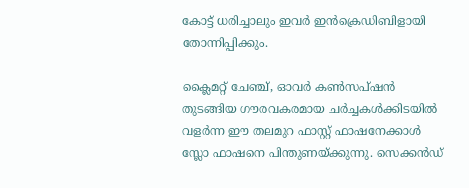കോട്ട് ധരിച്ചാലും ഇവര്‍ ഇന്‍ക്രെഡിബിളായി തോന്നിപ്പിക്കും.

ക്ലൈമറ്റ് ചേഞ്ച്, ഓവര്‍ കണ്‍സപ്ഷന്‍ തുടങ്ങിയ ഗൗരവകരമായ ചര്‍ച്ചകള്‍ക്കിടയില്‍ വളര്‍ന്ന ഈ തലമുറ ഫാസ്റ്റ് ഫാഷനേക്കാള്‍ സ്ലോ ഫാഷനെ പിന്തുണയ്ക്കുന്നു. സെക്കന്‍ഡ്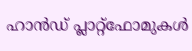ഹാന്‍ഡ് പ്ലാറ്റ്ഫോമുകള്‍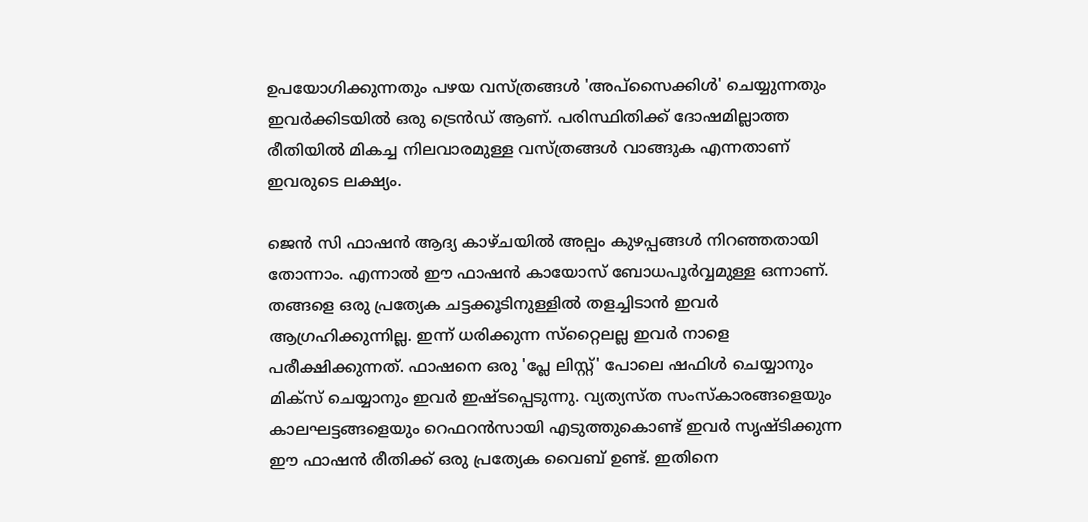ഉപയോഗിക്കുന്നതും പഴയ വസ്ത്രങ്ങള്‍ 'അപ്സൈക്കിള്‍' ചെയ്യുന്നതും ഇവര്‍ക്കിടയില്‍ ഒരു ട്രെന്‍ഡ് ആണ്. പരിസ്ഥിതിക്ക് ദോഷമില്ലാത്ത രീതിയില്‍ മികച്ച നിലവാരമുള്ള വസ്ത്രങ്ങള്‍ വാങ്ങുക എന്നതാണ് ഇവരുടെ ലക്ഷ്യം.

ജെന്‍ സി ഫാഷന്‍ ആദ്യ കാഴ്ചയില്‍ അല്പം കുഴപ്പങ്ങള്‍ നിറഞ്ഞതായി തോന്നാം. എന്നാല്‍ ഈ ഫാഷന്‍ കായോസ് ബോധപൂര്‍വ്വമുള്ള ഒന്നാണ്. തങ്ങളെ ഒരു പ്രത്യേക ചട്ടക്കൂടിനുള്ളില്‍ തളച്ചിടാന്‍ ഇവര്‍ ആഗ്രഹിക്കുന്നില്ല. ഇന്ന് ധരിക്കുന്ന സ്‌റ്റൈലല്ല ഇവര്‍ നാളെ പരീക്ഷിക്കുന്നത്. ഫാഷനെ ഒരു 'പ്ലേ ലിസ്റ്റ്' പോലെ ഷഫിള്‍ ചെയ്യാനും മിക്‌സ് ചെയ്യാനും ഇവര്‍ ഇഷ്ടപ്പെടുന്നു. വ്യത്യസ്ത സംസ്‌കാരങ്ങളെയും കാലഘട്ടങ്ങളെയും റെഫറന്‍സായി എടുത്തുകൊണ്ട് ഇവര്‍ സൃഷ്ടിക്കുന്ന ഈ ഫാഷന്‍ രീതിക്ക് ഒരു പ്രത്യേക വൈബ് ഉണ്ട്. ഇതിനെ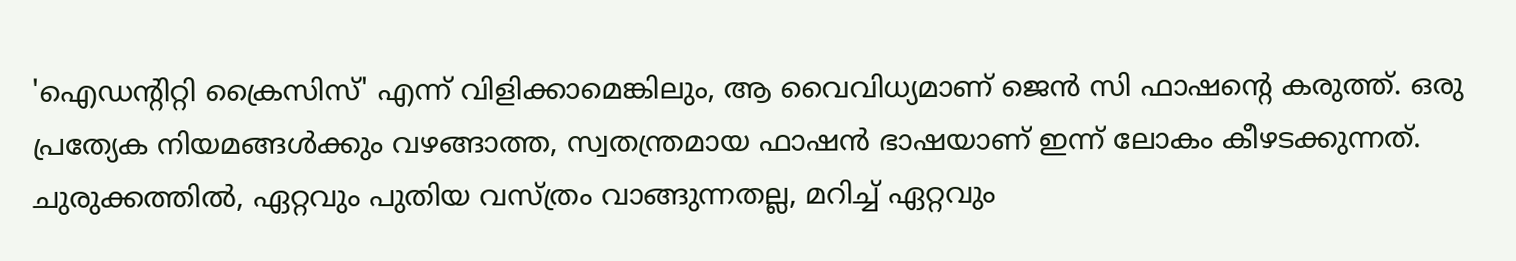'ഐഡന്റിറ്റി ക്രൈസിസ്' എന്ന് വിളിക്കാമെങ്കിലും, ആ വൈവിധ്യമാണ് ജെന്‍ സി ഫാഷന്റെ കരുത്ത്. ഒരു പ്രത്യേക നിയമങ്ങള്‍ക്കും വഴങ്ങാത്ത, സ്വതന്ത്രമായ ഫാഷന്‍ ഭാഷയാണ് ഇന്ന് ലോകം കീഴടക്കുന്നത്. ചുരുക്കത്തില്‍, ഏറ്റവും പുതിയ വസ്ത്രം വാങ്ങുന്നതല്ല, മറിച്ച് ഏറ്റവും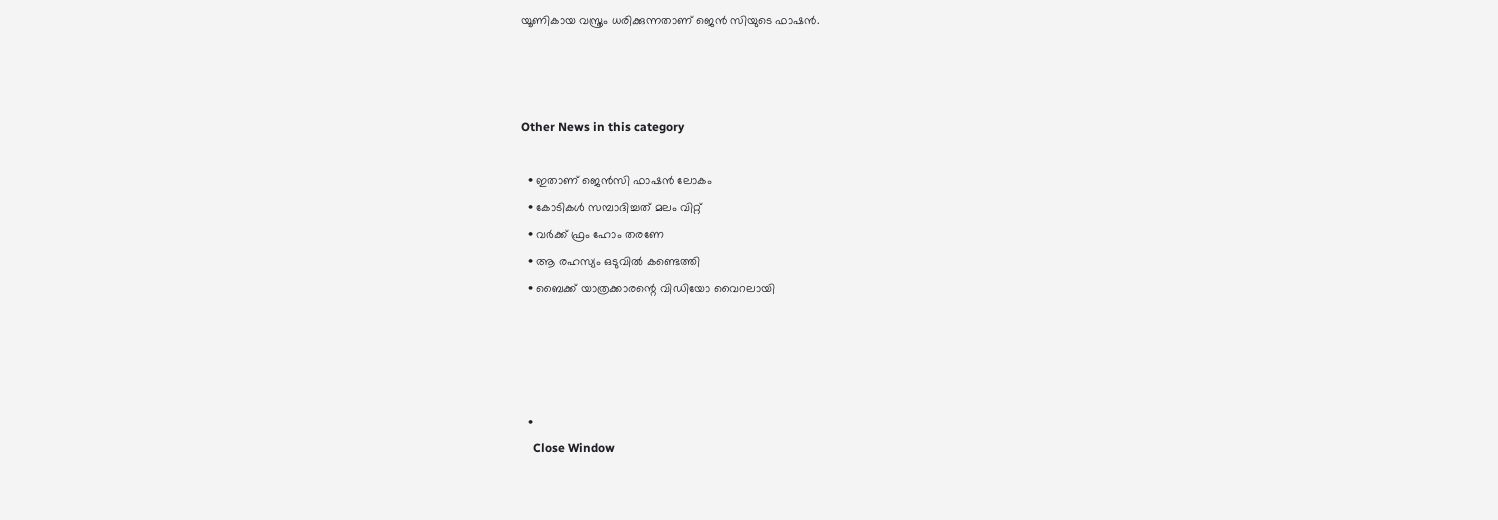യൂണികായ വസ്ത്രം ധരിക്കുന്നതാണ് ജെന്‍ സിയുടെ ഫാഷന്‍.



Other News in this category

  • ഇതാണ് ജെന്‍സി ഫാഷന്‍ ലോകം
  • കോടികള്‍ സമ്പാദിച്ചത് മലം വിറ്റ്
  • വര്‍ക്ക് ഫ്രം ഹോം തരണേ
  • ആ രഹസ്യം ഒടുവില്‍ കണ്ടെത്തി
  • ബൈക്ക് യാത്രക്കാരന്റെ വിഡിയോ വൈറലായി




  •
    Close Window